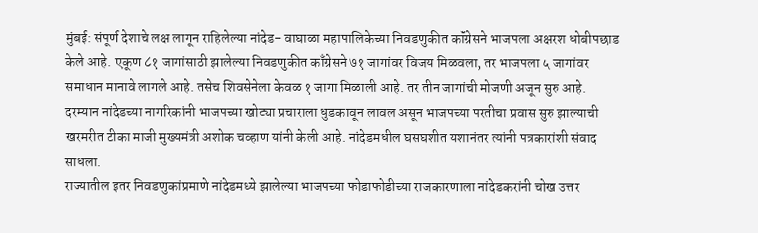मुंबई: संपूर्ण देशाचे लक्ष लागून राहिलेल्या नांदेड- वाघाळा महापालिकेच्या निवडणुकीत कॉंग्रेसने भाजपला अक्षरश धोबीपछाड केले आहे. एकूण ८१ जागांसाठी झालेल्या निवडणुकीत काँग्रेसने ७१ जागांवर विजय मिळवला, तर भाजपला ५ जागांवर समाधान मानावे लागले आहे. तसेच शिवसेनेला केवळ १ जागा मिळाली आहे. तर तीन जागांची मोजणी अजून सुरु आहे. दरम्यान नांदेडच्या नागरिकांनी भाजपच्या खोट्या प्रचाराला धुडकावून लावल असून भाजपच्या परतीचा प्रवास सुरु झाल्याची खरमरीत टीका माजी मुख्यमंत्री अशोक चव्हाण यांनी केली आहे. नांदेडमधील घसघशीत यशानंतर त्यांनी पत्रकारांशी संवाद साधला.
राज्यातील इतर निवडणुकांप्रमाणे नांदेडमध्ये झालेल्या भाजपच्या फोडाफोडीच्या राजकारणाला नांदेडकरांनी चोख उत्तर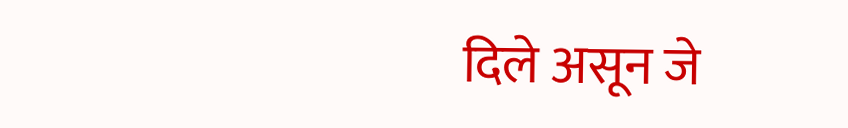दिले असून जे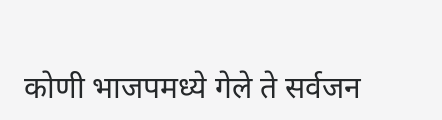कोणी भाजपमध्ये गेले ते सर्वजन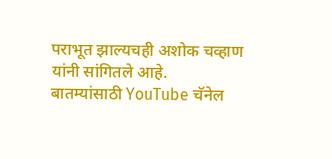पराभूत झाल्यचही अशोक चव्हाण यांनी सांगितले आहे.
बातम्यांसाठी YouTube चॅनेल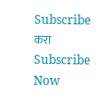Subscribe करा
Subscribe Now